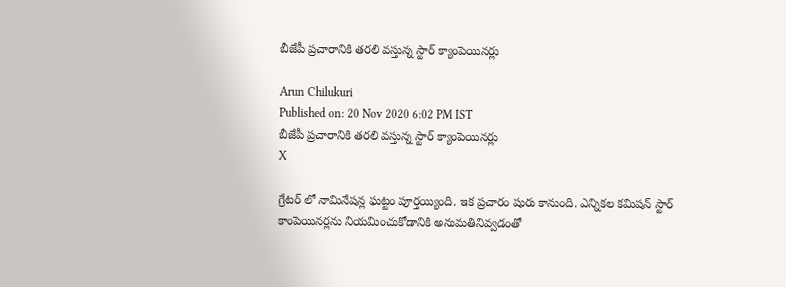బీజేపీ ప్రచారానికి తరలి వస్తున్న స్టార్ క్యాంపెయినర్లు

Arun Chilukuri
Published on: 20 Nov 2020 6:02 PM IST
బీజేపీ ప్రచారానికి తరలి వస్తున్న స్టార్ క్యాంపెయినర్లు
X

గ్రేటర్ లో నామినేషన్ల ఘట్టం పూర్తయ్యింది. ఇక ప్రచారం షురు కానుంది. ఎన్నికల కమిషన్ స్టార్ కాంపెయినర్లను నియమించుకోడానికి అనుమతినివ్వడంతో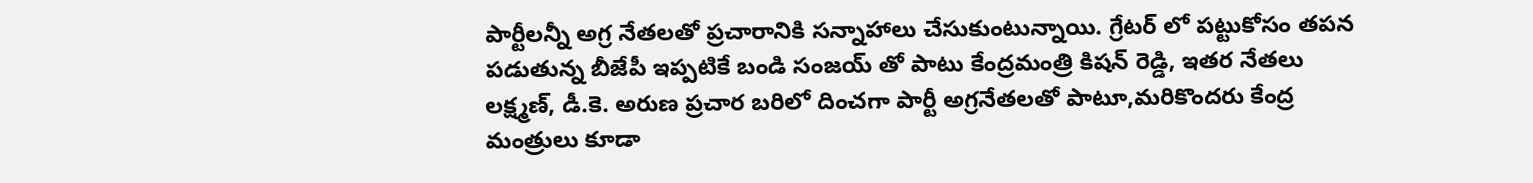పార్టీలన్నీ అగ్ర నేతలతో ప్రచారానికి సన్నాహాలు చేసుకుంటున్నాయి. గ్రేటర్ లో పట్టుకోసం తపన పడుతున్న బీజేపీ ఇప్పటికే బండి సంజయ్ తో పాటు కేంద్రమంత్రి కిషన్ రెడ్డి, ఇతర నేతలు లక్ష్మణ్, డీ.కె. అరుణ ప్రచార బరిలో దించగా పార్టీ అగ్రనేతలతో పాటూ,మరికొందరు కేంద్ర మంత్రులు కూడా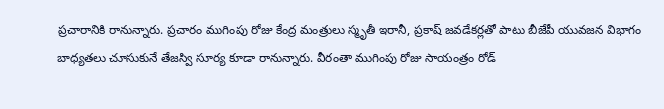ప్రచారానికి రానున్నారు. ప్రచారం ముగింపు రోజు కేంద్ర మంత్రులు స్మృతీ ఇరానీ, ప్రకాష్ జవడేకర్లతో పాటు బీజేపీ యువజన విభాగం బాధ్యతలు చూసుకునే తేజస్వి సూర్య కూడా రానున్నారు. వీరంతా ముగింపు రోజు సాయంత్రం రోడ్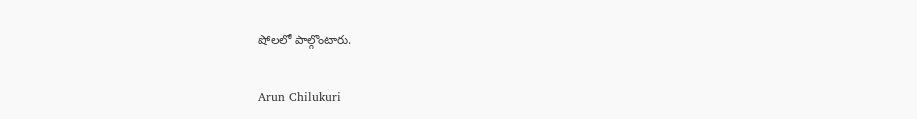షోలలో పాల్గొంటారు.

Arun Chilukuri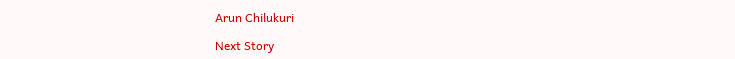Arun Chilukuri

Next Story